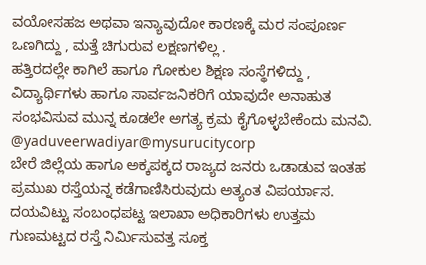ವಯೋಸಹಜ ಅಥವಾ ಇನ್ಯಾವುದೋ ಕಾರಣಕ್ಕೆ ಮರ ಸಂಪೂರ್ಣ ಒಣಗಿದ್ದು , ಮತ್ತೆ ಚಿಗುರುವ ಲಕ್ಷಣಗಳಿಲ್ಲ .
ಹತ್ತಿರದಲ್ಲೇ ಕಾಗಿಲೆ ಹಾಗೂ ಗೋಕುಲ ಶಿಕ್ಷಣ ಸಂಸ್ಥೆಗಳಿದ್ದು , ವಿದ್ಯಾರ್ಥಿಗಳು ಹಾಗೂ ಸಾರ್ವಜನಿಕರಿಗೆ ಯಾವುದೇ ಅನಾಹುತ ಸಂಭವಿಸುವ ಮುನ್ನ ಕೂಡಲೇ ಅಗತ್ಯ ಕ್ರಮ ಕೈಗೊಳ್ಳಬೇಕೆಂದು ಮನವಿ.
@yaduveerwadiyar@mysurucitycorp
ಬೇರೆ ಜಿಲ್ಲೆಯ ಹಾಗೂ ಅಕ್ಕಪಕ್ಕದ ರಾಜ್ಯದ ಜನರು ಒಡಾಡುವ ಇಂತಹ ಪ್ರಮುಖ ರಸ್ತೆಯನ್ನ ಕಡೆಗಾಣಿಸಿರುವುದು ಅತ್ಯಂತ ವಿಪರ್ಯಾಸ.
ದಯವಿಟ್ಟು ಸಂಬಂಧಪಟ್ಟ ಇಲಾಖಾ ಅಧಿಕಾರಿಗಳು ಉತ್ತಮ ಗುಣಮಟ್ಟದ ರಸ್ತೆ ನಿರ್ಮಿಸುವತ್ತ ಸೂಕ್ತ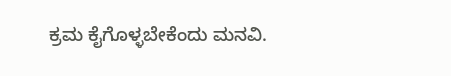ಕ್ರಮ ಕೈಗೊಳ್ಳಬೇಕೆಂದು ಮನವಿ.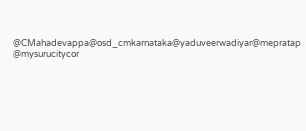@CMahadevappa@osd_cmkarnataka@yaduveerwadiyar@mepratap @mysurucitycor